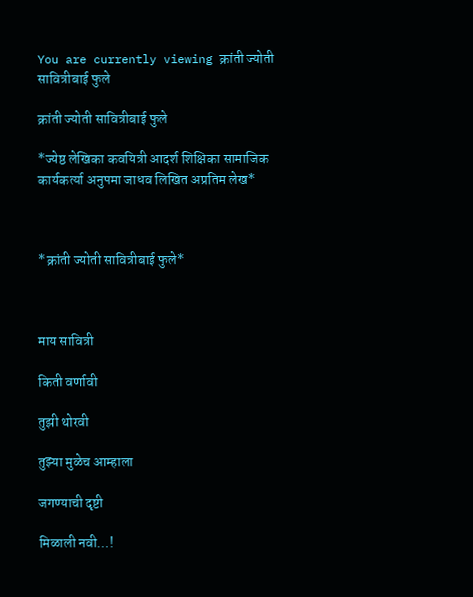You are currently viewing क्रांती ज्योती सावित्रीबाई फुले

क्रांती ज्योती सावित्रीबाई फुले

*ज्येष्ठ लेखिका कवयित्री आदर्श शिक्षिका सामाजिक कार्यकर्त्या अनुपमा जाधव लिखित अप्रतिम लेख*



*क्रांती ज्योती सावित्रीबाई फुले*



माय सावित्री

किती वर्णावी

तुझी थोरवी

तुझ्या मुळेच आम्हाला

जगण्याची दृष्टी

मिळाली नवी…!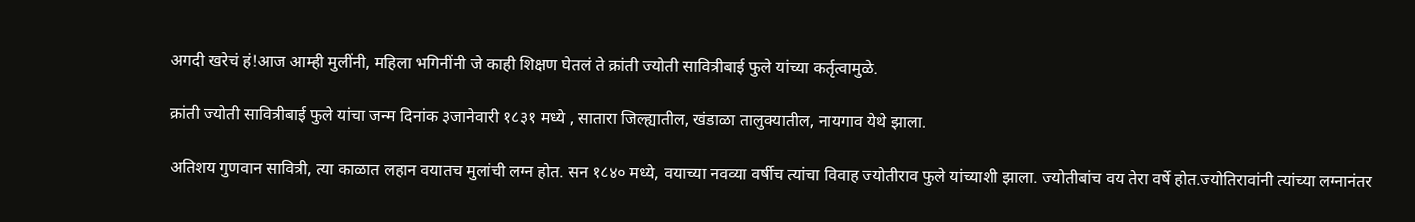अगदी खरेचं हं!आज आम्ही मुलींनी, महिला भगिनींनी जे काही शिक्षण घेतलं ते क्रांती ज्योती सावित्रीबाई फुले यांच्या कर्तृत्वामुळे.

क्रांती ज्योती सावित्रीबाई फुले यांचा जन्म दिनांक ३जानेवारी १८३१ मध्ये , सातारा जिल्ह्यातील, खंडाळा तालुक्यातील, नायगाव येथे झाला.

अतिशय गुणवान सावित्री, त्या काळात लहान वयातच मुलांची लग्न होत. सन १८४० मध्ये, वयाच्या नवव्या वर्षीच त्यांचा विवाह ज्योतीराव फुले यांच्याशी झाला. ज्योतीबांच वय तेरा वर्षे होत.ज्योतिरावांनी त्यांच्या लग्नानंतर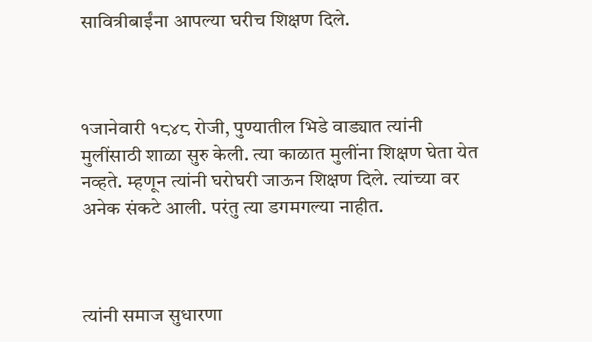सावित्रीबाईंना आपल्या घरीच शिक्षण दिले.



१जानेवारी १८४८ रोजी, पुण्यातील भिडे वाड्यात त्यांनी मुलींसाठी शाळा सुरु केली. त्या काळात मुलींना शिक्षण घेता येत नव्हते. म्हणून त्यांनी घरोघरी जाऊन शिक्षण दिले. त्यांच्या वर अनेक संकटे आली. परंतु त्या डगमगल्या नाहीत‌.



त्यांनी समाज सुधारणा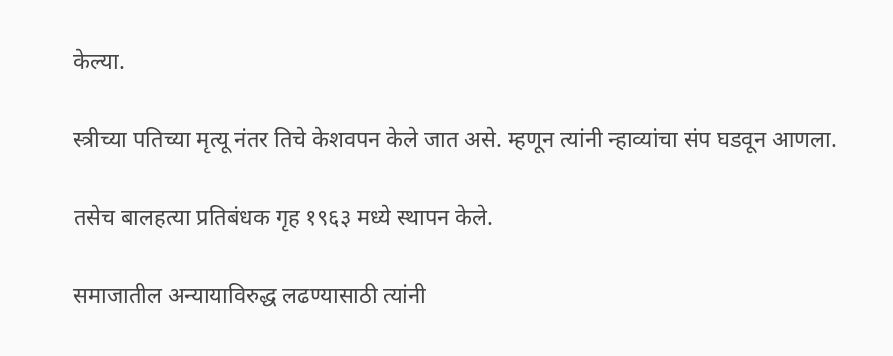केल्या.

स्त्रीच्या पतिच्या मृत्यू नंतर तिचे केशवपन केले जात असे. म्हणून त्यांनी न्हाव्यांचा संप घडवून आणला.

तसेच बालहत्या प्रतिबंधक गृह १९६३ मध्ये स्थापन केले.

समाजातील अन्यायाविरुद्ध लढण्यासाठी त्यांनी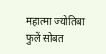महात्मा ज्योतिबा फुलें सोबत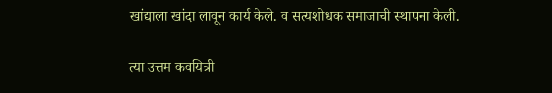खांद्याला खांदा लावून कार्य केले. व सत्यशोधक समाजाची स्थापना केली.

त्या उत्तम कवयित्री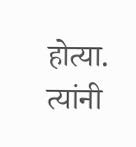होत्या. त्यांनी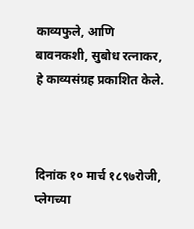काव्यफुले, आणि बावनकशी, सुबोध रत्नाकर, हे काव्यसंग्रह प्रकाशित केले.



दिनांक १० मार्च १८९७रोजी, प्लेगच्या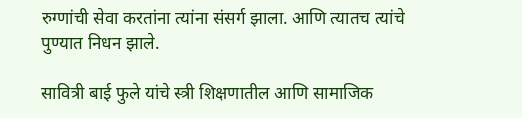रुग्णांची सेवा करतांना त्यांना संसर्ग झाला. आणि त्यातच त्यांचे पुण्यात निधन झाले.

सावित्री बाई फुले यांचे स्त्री शिक्षणातील आणि सामाजिक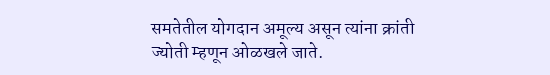समतेतील योगदान अमूल्य असून त्यांना क्रांती ज्योती म्हणून ओळखले जाते.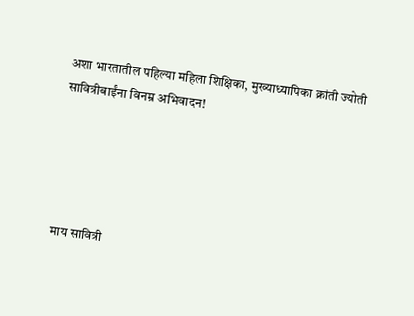अशा भारतातील पहिल्या महिला शिक्षिका, मुख्याध्यापिका क्रांती ज्योती सावित्रीबाईंना विनम्र अभिवादन!





माय सावित्री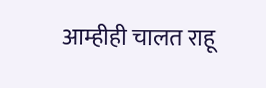आम्हीही चालत राहू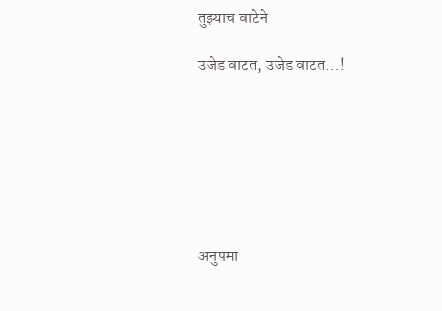तुझ्याच वाटेने

उजेड वाटत, उजेड वाटत…!







अनुपमा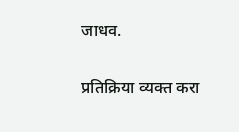जाधव.

प्रतिक्रिया व्यक्त करा